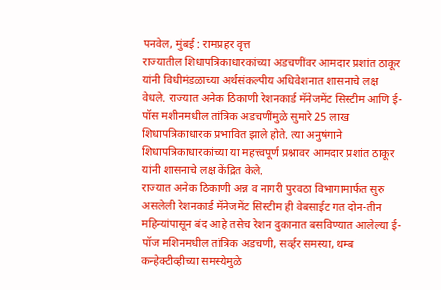पनवेल, मुंबई : रामप्रहर वृत्त
राज्यातील शिधापत्रिकाधारकांच्या अडचणींवर आमदार प्रशांत ठाकूर यांनी विधीमंडळाच्या अर्थसंकल्पीय अधिवेशनात शासनाचे लक्ष वेधले. राज्यात अनेक ठिकाणी रेशनकार्ड मॅनेजमेंट सिस्टीम आणि ई-पॉस मशीनमधील तांत्रिक अडचणींमुळे सुमारे 25 लाख शिधापत्रिकाधारक प्रभावित झाले होते. त्या अनुषंगाने शिधापत्रिकाधारकांच्या या महत्त्वपूर्ण प्रश्नावर आमदार प्रशांत ठाकूर यांनी शासनाचे लक्ष केंद्रित केले.
राज्यात अनेक ठिकाणी अन्न व नागरी पुरवठा विभागामार्फत सुरु असलेली रेशनकार्ड मॅनेजमेंट सिस्टीम ही वेबसाईट गत दोन-तीन महिन्यांपासून बंद आहे तसेच रेशन दुकानात बसविण्यात आलेल्या ई-पॉज मशिनमधील तांत्रिक अडचणी, सर्व्हर समस्या, थम्ब कन्हेक्टीव्हीच्या समस्येमुळे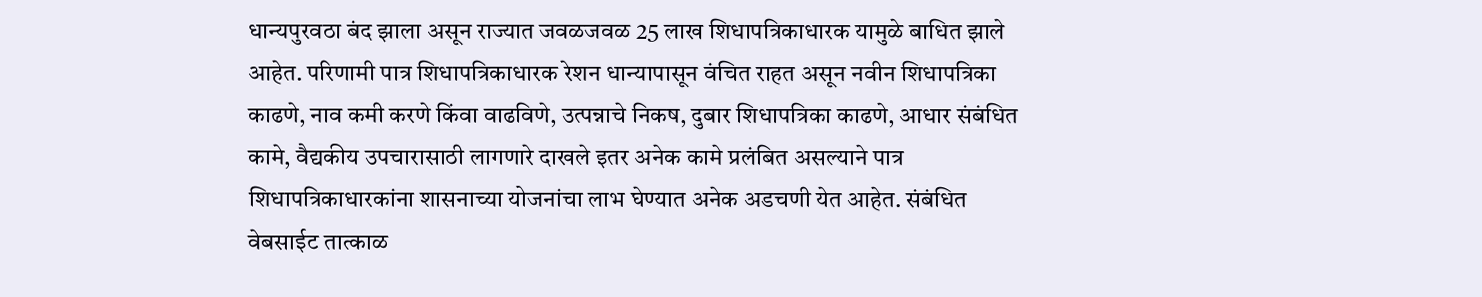धान्यपुरवठा बंद झाला असून राज्यात जवळजवळ 25 लाख शिधापत्रिकाधारक यामुळे बाधित झाले आहेत. परिणामी पात्र शिधापत्रिकाधारक रेशन धान्यापासून वंचित राहत असून नवीन शिधापत्रिका काढणे, नाव कमी करणे किंवा वाढविणे, उत्पन्नाचे निकष, दुबार शिधापत्रिका काढणे, आधार संबंधित कामे, वैद्यकीय उपचारासाठी लागणारे दाखले इतर अनेक कामे प्रलंबित असल्याने पात्र शिधापत्रिकाधारकांना शासनाच्या योजनांचा लाभ घेण्यात अनेक अडचणी येत आहेत. संबंधित वेबसाईट तात्काळ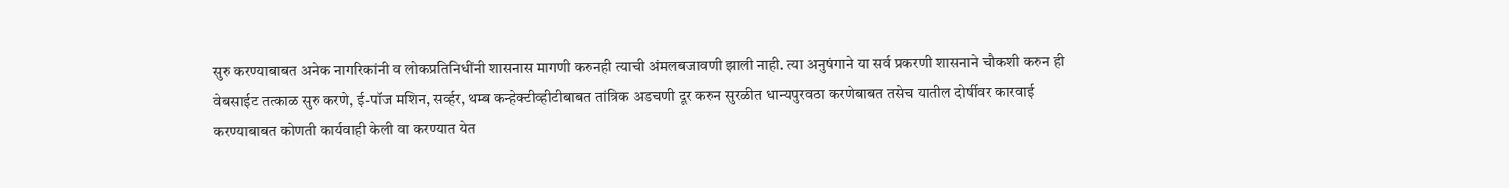सुरु करण्याबाबत अनेक नागरिकांनी व लोकप्रतिनिधींनी शासनास मागणी करुनही त्याची अंमलबजावणी झाली नाही. त्या अनुषंगाने या सर्व प्रकरणी शासनाने चौकशी करुन ही वेबसाईट तत्काळ सुरु करणे, ई-पॉज मशिन, सर्व्हर, थम्ब कन्हेक्टीव्हीटीबाबत तांत्रिक अडचणी दूर करुन सुरळीत धान्यपुरवठा करणेबाबत तसेच यातील दोर्षीवर कारवाई करण्याबाबत कोणती कार्यवाही केली वा करण्यात येत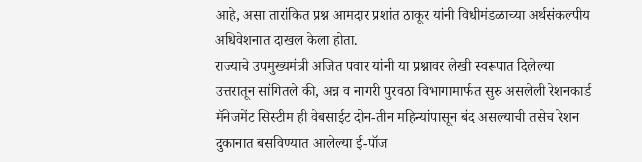आहे, असा तारांकित प्रश्न आमदार प्रशांत ठाकूर यांनी विधीमंडळाच्या अर्थसंकल्पीय अधिवेशनात दाखल केला होता.
राज्याचे उपमुख्यमंत्री अजित पवार यांनी या प्रश्नावर लेखी स्वरूपात दिलेल्या उत्तरातून सांगितले की, अन्न व नागरी पुरवठा विभागामार्फत सुरु असलेली रेशनकार्ड मॅनेजमेंट सिस्टीम ही वेबसाईट दोन-तीन महिन्यांपासून बंद असल्याची तसेच रेशन दुकानात बसविण्यात आलेल्या ई-पॉज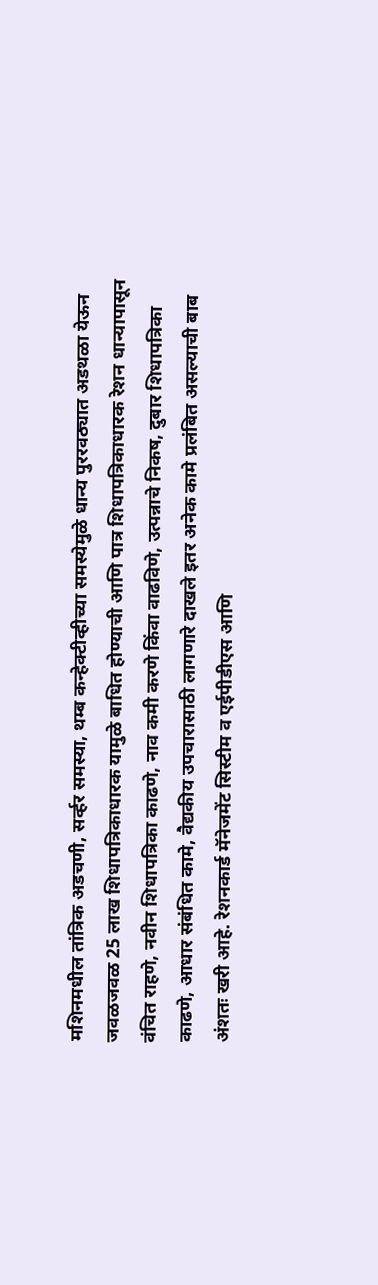मशिनमधील तांत्रिक अडचणी, सर्व्हर समस्या, थम्ब कन्हेक्टीव्हीच्या समस्येमुळे धान्य पुररवठ्यात अडथळा येऊन जवळजवळ 25 लाख शिधापत्रिकाधारक यामुळे बाधित होण्याची आणि पात्र शिधापत्रिकाधारक रेशन धान्यापासून वंचित राहणे, नवीन शिधापत्रिका काढणे, नाव कमी करणे किंवा वाढविणे, उत्पन्नाचे निकष, दुबार शिधापत्रिका काढणे, आधार संबंधित कामे, वैद्यकीय उपचारासाठी लागणारे दाखले इतर अनेक कामे प्रलंबित असल्याची बाब अंशतः खरी आहे. रेशनकार्ड मॅनेजमेंट सिस्टीम व एईपीडीएस आणि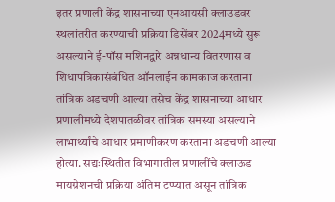इतर प्रणाली केंद्र शासनाच्या एनआयसी क्लाउडवर स्थलांतरीत करण्याची प्रक्रिया डिसेंबर 2024मध्ये सुरू असल्याने ई-पॉस मशिनद्वारे अन्नधान्य वितरणास व शिधापत्रिकासंबंधित ऑनलाईन कामकाज करताना तांत्रिक अडचणी आल्या तसेच केंद्र शासनाच्या आधार प्रणालीमध्ये देशपातळीवर तांत्रिक समस्या असल्याने लाभार्थ्यांचे आधार प्रमाणीकरण करताना अडचणी आल्या होत्या. सद्यःस्थितीत विभागातील प्रणालींचे क्लाऊड मायग्रेशनची प्रक्रिया अंतिम टप्प्यात असून तांत्रिक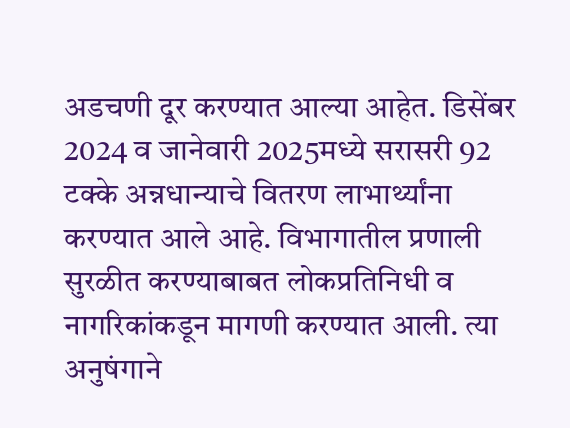अडचणी दूर करण्यात आल्या आहेत. डिसेंबर 2024 व जानेवारी 2025मध्ये सरासरी 92 टक्के अन्नधान्याचे वितरण लाभार्थ्यांना करण्यात आले आहे. विभागातील प्रणाली सुरळीत करण्याबाबत लोकप्रतिनिधी व नागरिकांकडून मागणी करण्यात आली. त्या अनुषंगाने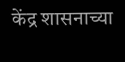केंद्र शासनाच्या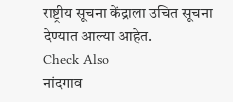राष्ट्रीय सूचना केंद्राला उचित सूचना देण्यात आल्या आहेत.
Check Also
नांदगाव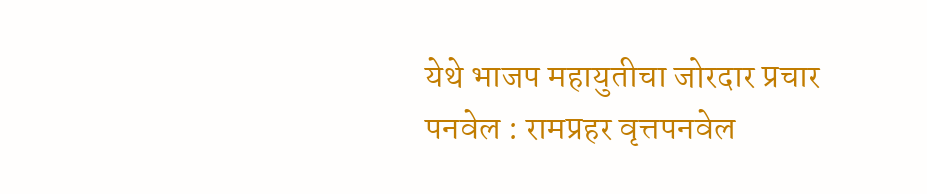येथे भाजप महायुतीचा जोरदार प्रचार
पनवेल : रामप्रहर वृत्तपनवेल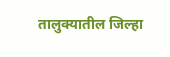तालुक्यातील जिल्हा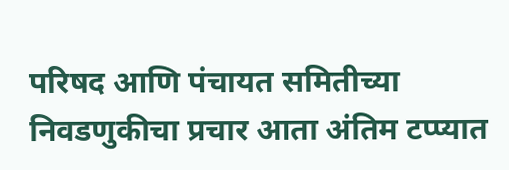परिषद आणि पंचायत समितीच्या निवडणुकीचा प्रचार आता अंतिम टप्प्यात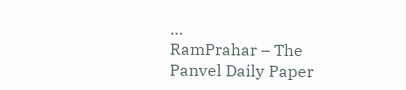…
RamPrahar – The Panvel Daily Paper